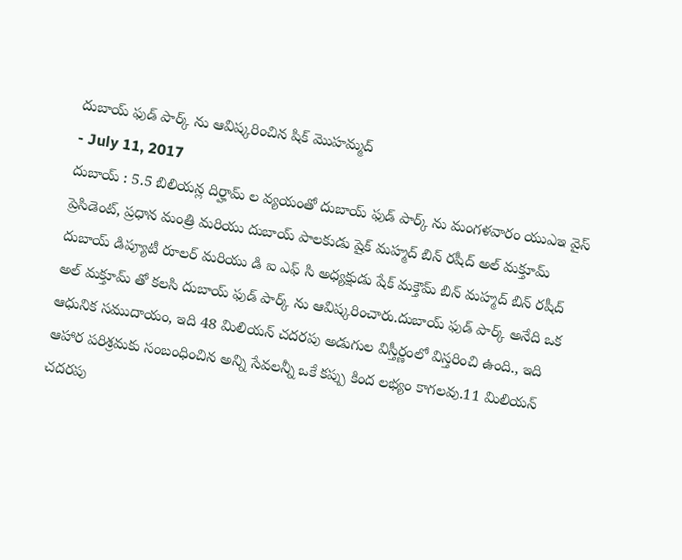దుబాయ్ ఫుడ్ పార్క్ ను ఆవిష్కరించిన షిక్ మొహమ్మద్
- July 11, 2017
దుబాయ్ : 5.5 బిలియన్ల దిర్హామ్ ల వ్యయంతో దుబాయ్ ఫుడ్ పార్క్ ను మంగళవారం యుఎఇ వైస్ ప్రెసిడెంట్, ప్రధాన మంత్రి మరియు దుబాయ్ పాలకుడు షైక్ మహ్మద్ బిన్ రషీద్ అల్ మక్తూమ్ దుబాయ్ డిప్యూటీ రూలర్ మరియు డి ఐ ఎఫ్ సి అధ్యక్షుడు షేక్ మక్తౌమ్ బిన్ మహ్మద్ బిన్ రషీద్ అల్ మక్తూమ్ తో కలసి దుబాయ్ ఫుడ్ పార్క్ ను ఆవిష్కరించారు.దుబాయ్ ఫుడ్ పార్క్ అనేది ఒక ఆధునిక సముదాయం, ఇది 48 మిలియన్ చదరపు అడుగుల విస్తీర్ణంలో విస్తరించి ఉంది., ఇది ఆహార పరిశ్రమకు సంబంధించిన అన్ని సేవలన్నీ ఒకే కప్పు కింద లభ్యం కాగలవు.11 మిలియన్ చదరపు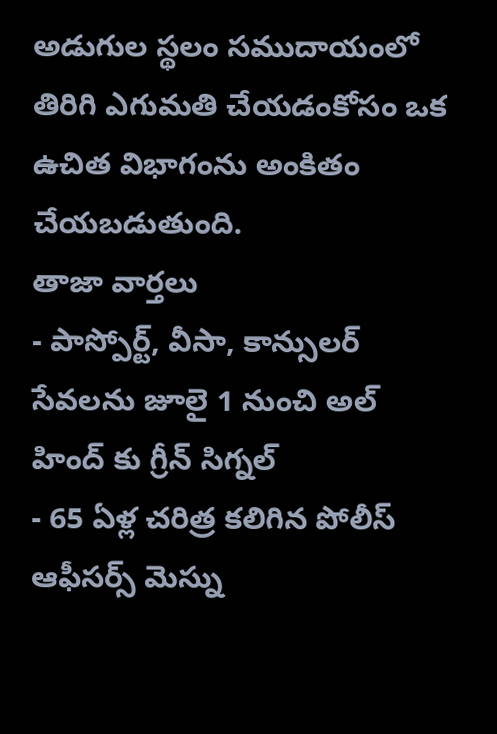అడుగుల స్థలం సముదాయంలో తిరిగి ఎగుమతి చేయడంకోసం ఒక ఉచిత విభాగంను అంకితం చేయబడుతుంది.
తాజా వార్తలు
- పాస్పోర్ట్, వీసా, కాన్సులర్ సేవలను జూలై 1 నుంచి అల్ హింద్ కు గ్రీన్ సిగ్నల్
- 65 ఏళ్ల చరిత్ర కలిగిన పోలీస్ ఆఫీసర్స్ మెస్ను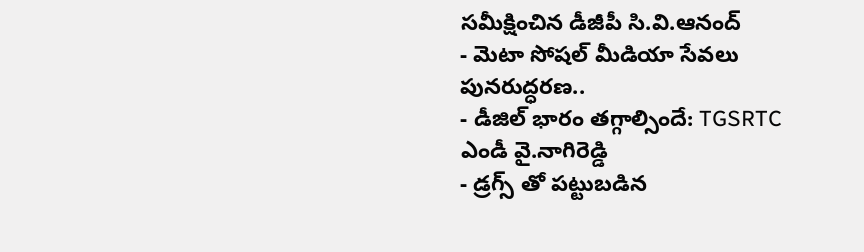సమీక్షించిన డీజీపీ సి.వి.ఆనంద్
- మెటా సోషల్ మీడియా సేవలు పునరుద్ధరణ..
- డీజిల్ భారం తగ్గాల్సిందే: TGSRTC ఎండీ వై.నాగిరెడ్డి
- డ్రగ్స్ తో పట్టుబడిన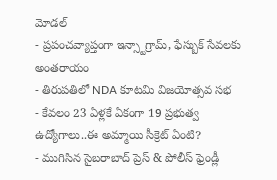మోడల్
- ప్రపంచవ్యాప్తంగా ఇన్స్టాగ్రామ్, ఫేస్బుక్ సేవలకు అంతరాయం
- తిరుపతిలో NDA కూటమి విజయోత్సవ సభ
- కేవలం 23 ఏళ్లకే ఏకంగా 19 ప్రభుత్వ ఉద్యోగాలు..ఈ అమ్మాయి సీక్రెట్ ఏంటి?
- ముగిసిన సైబరాబాద్ ప్రెస్ & పోలీస్ ఫ్రెండ్లీ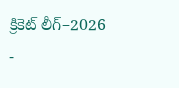క్రికెట్ లీగ్–2026
-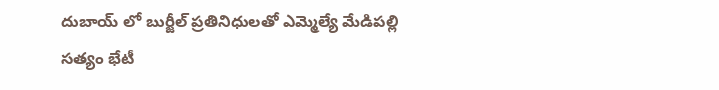దుబాయ్ లో బుర్జీల్ ప్రతినిధులతో ఎమ్మెల్యే మేడిపల్లి సత్యం భేటీ